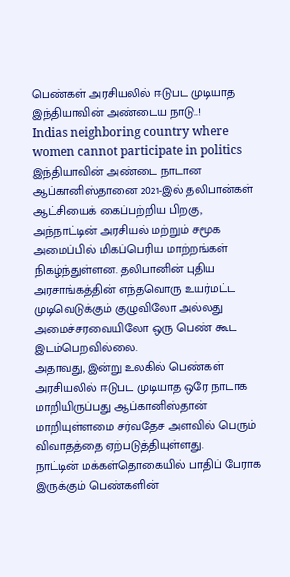பெண்கள் அரசியலில் ஈடுபட முடியாத இந்தியாவின் அண்டைய நாடு..!
Indias neighboring country where women cannot participate in politics
இந்தியாவின் அண்டை நாடான ஆப்கானிஸ்தானை 2021-இல் தலிபான்கள் ஆட்சியைக் கைப்பற்றிய பிறகு, அந்நாட்டின் அரசியல் மற்றும் சமூக அமைப்பில் மிகப்பெரிய மாற்றங்கள் நிகழ்ந்துள்ளன. தலிபானின் புதிய அரசாங்கத்தின் எந்தவொரு உயர்மட்ட முடிவெடுக்கும் குழுவிலோ அல்லது அமைச்சரவையிலோ ஒரு பெண் கூட இடம்பெறவில்லை.
அதாவது, இன்று உலகில் பெண்கள் அரசியலில் ஈடுபட முடியாத ஒரே நாடாக மாறியிருப்பது ஆப்கானிஸ்தான் மாறியுள்ளமை சர்வதேச அளவில் பெரும் விவாதத்தை ஏற்படுத்தியுள்ளது.
நாட்டின் மக்கள்தொகையில் பாதிப் பேராக இருக்கும் பெண்களின்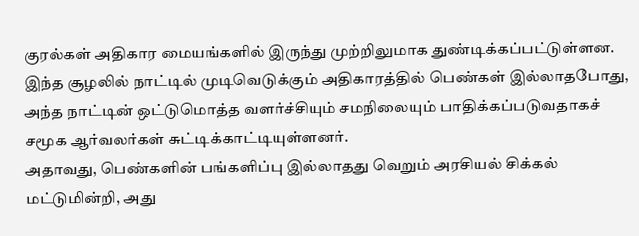குரல்கள் அதிகார மையங்களில் இருந்து முற்றிலுமாக துண்டிக்கப்பட்டுள்ளன.
இந்த சூழலில் நாட்டில் முடிவெடுக்கும் அதிகாரத்தில் பெண்கள் இல்லாதபோது, அந்த நாட்டின் ஒட்டுமொத்த வளர்ச்சியும் சமநிலையும் பாதிக்கப்படுவதாகச் சமூக ஆர்வலர்கள் சுட்டிக்காட்டியுள்ளனர்.
அதாவது, பெண்களின் பங்களிப்பு இல்லாதது வெறும் அரசியல் சிக்கல் மட்டுமின்றி, அது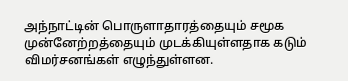அந்நாட்டின் பொருளாதாரத்தையும் சமூக முன்னேற்றத்தையும் முடக்கியுள்ளதாக கடும் விமர்சனங்கள் எழுந்துள்ளன.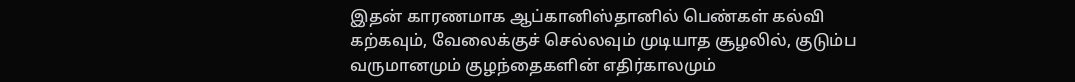இதன் காரணமாக ஆப்கானிஸ்தானில் பெண்கள் கல்வி கற்கவும், வேலைக்குச் செல்லவும் முடியாத சூழலில், குடும்ப வருமானமும் குழந்தைகளின் எதிர்காலமும்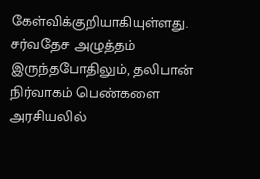கேள்விக்குறியாகியுள்ளது.
சர்வதேச அழுத்தம் இருந்தபோதிலும், தலிபான் நிர்வாகம் பெண்களை அரசியலில்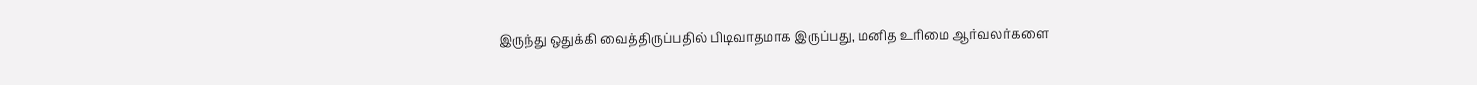இருந்து ஒதுக்கி வைத்திருப்பதில் பிடிவாதமாக இருப்பது, மனித உரிமை ஆர்வலர்களை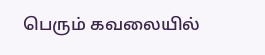பெரும் கவலையில்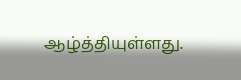ஆழ்த்தியுள்ளது.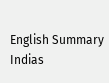English Summary
Indias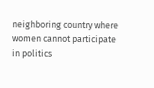neighboring country where women cannot participate in politics